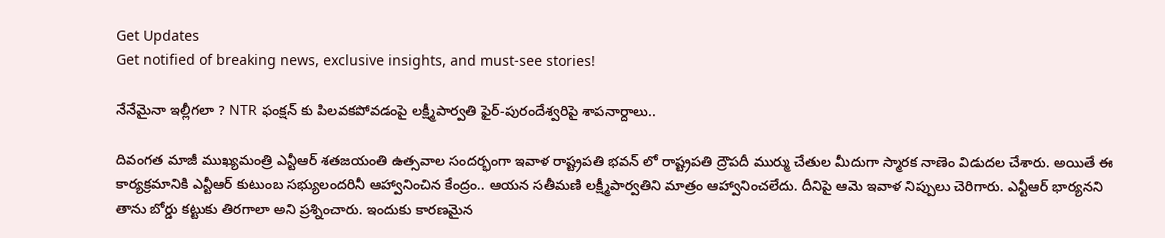Get Updates
Get notified of breaking news, exclusive insights, and must-see stories!

నేనేమైనా ఇల్లీగలా ? NTR ఫంక్షన్ కు పిలవకపోవడంపై లక్ష్మీపార్వతి ఫైర్-పురందేశ్వరిపై శాపనార్దాలు..

దివంగత మాజీ ముఖ్యమంత్రి ఎన్టీఆర్ శతజయంతి ఉత్సవాల సందర్భంగా ఇవాళ రాష్ట్రపతి భవన్ లో రాష్ట్రపతి ద్రౌపదీ ముర్ము చేతుల మీదుగా స్మారక నాణెం విడుదల చేశారు. అయితే ఈ కార్యక్రమానికి ఎన్టీఆర్ కుటుంబ సభ్యులందరినీ ఆహ్వానించిన కేంద్రం.. ఆయన సతీమణి లక్ష్మీపార్వతిని మాత్రం ఆహ్వానించలేదు. దీనిపై ఆమె ఇవాళ నిప్పులు చెరిగారు. ఎన్టీఆర్ భార్యనని తాను బోర్డు కట్టుకు తిరగాలా అని ప్రశ్నించారు. ఇందుకు కారణమైన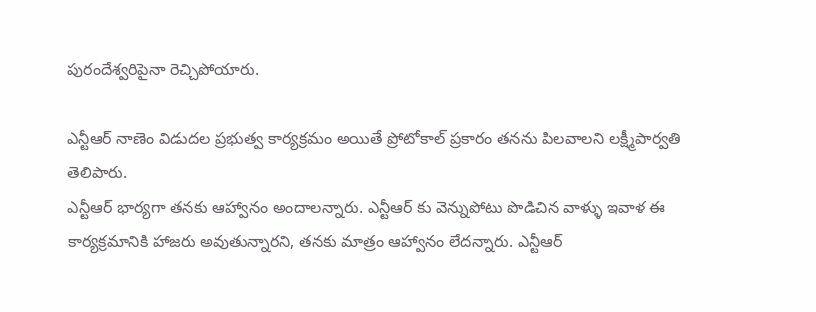పురందేశ్వరిపైనా రెచ్చిపోయారు.

ఎన్టీఆర్ నాణెం విడుదల ప్రభుత్వ కార్యక్రమం అయితే ప్రోటోకాల్ ప్రకారం తనను పిలవాలని లక్ష్మీపార్వతి తెలిపారు.
ఎన్టీఆర్ భార్యగా తనకు ఆహ్వానం అందాలన్నారు. ఎన్టీఆర్ కు వెన్నుపోటు పొడిచిన వాళ్ళు ఇవాళ ఈ కార్యక్రమానికి హాజరు అవుతున్నారని, తనకు మాత్రం ఆహ్వానం లేదన్నారు. ఎన్టీఆర్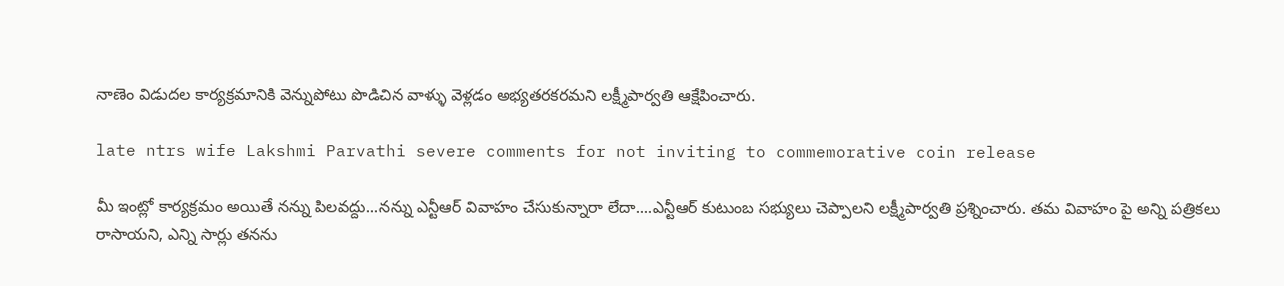నాణెం విడుదల కార్యక్రమానికి వెన్నుపోటు పొడిచిన వాళ్ళు వెళ్లడం అభ్యతరకరమని లక్ష్మీపార్వతి ఆక్షేపించారు.

late ntrs wife Lakshmi Parvathi severe comments for not inviting to commemorative coin release

మీ ఇంట్లో కార్యక్రమం అయితే నన్ను పిలవద్దు...నన్ను ఎన్టీఆర్ వివాహం చేసుకున్నారా లేదా....ఎన్టీఆర్ కుటుంబ సభ్యులు చెప్పాలని లక్ష్మీపార్వతి ప్రశ్నించారు. తమ వివాహం పై అన్ని పత్రికలు రాసాయని, ఎన్ని సార్లు తనను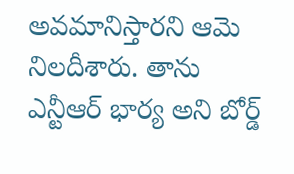అవమానిస్తారని ఆమె నిలదీశారు. తాను ఎన్టీఆర్ భార్య అని బోర్డ్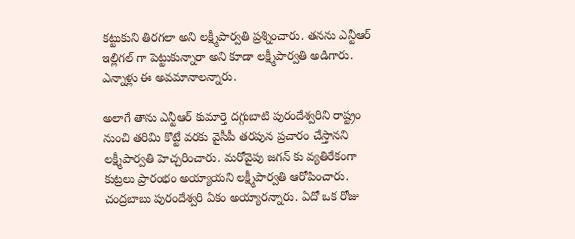కట్టుకుని తిరగలా అని లక్ష్మీపార్వతి ప్రశ్నించారు. తనను ఎన్టీఆర్ ఇల్లిగల్ గా పెట్టుకున్నారా అని కూడా లక్ష్మీపార్వతి అడిగారు. ఎన్నాళ్లు ఈ అవమానాలన్నారు.

అలాగే తాను ఎన్టీఆర్ కుమార్తె దగ్గుబాటి పురందేశ్వరిని రాష్ట్రం నుంచి తరిమి కొట్టే వరకు వైసీపీ తరపున ప్రచారం చేస్తానని లక్ష్మీపార్వతి హెచ్చరించారు. మరోవైపు జగన్ కు వ్యతిరేకంగా కుట్రలు ప్రారంభం అయ్యాయని లక్ష్మీపార్వతి ఆరోపించారు.
చంద్రబాబు పురందేశ్వరి ఏకం అయ్యారన్నారు. ఏదో ఒక రోజు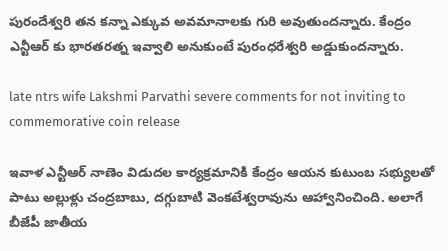పురందేశ్వరి తన కన్నా ఎక్కువ అవమానాలకు గురి అవుతుందన్నారు. కేంద్రం ఎన్టీఆర్ కు భారతరత్న ఇవ్వాలి అనుకుంటే పురంధరేశ్వరి అడ్డుకుందన్నారు.

late ntrs wife Lakshmi Parvathi severe comments for not inviting to commemorative coin release

ఇవాళ ఎన్టీఆర్ నాణెం విడుదల కార్యక్రమానికి కేంద్రం ఆయన కుటుంబ సభ్యులతో పాటు అల్లుళ్లు చంద్రబాబు, దగ్గుబాటి వెంకటేశ్వరావును ఆహ్వానించింది. అలాగే బీజేపీ జాతీయ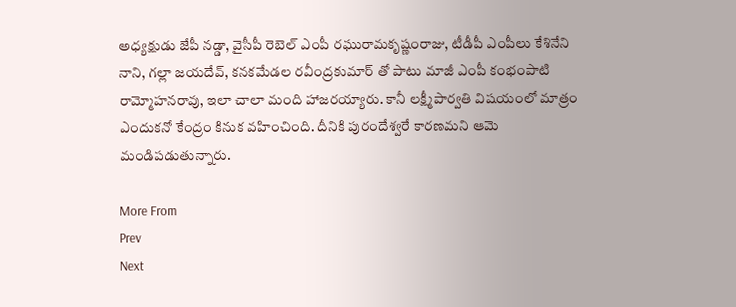అధ్యక్షుడు జేపీ నడ్డా, వైసీపీ రెబెల్ ఎంపీ రఘురామకృష్ణంరాజు, టీడీపీ ఎంపీలు కేశినేని నాని, గల్లా జయదేవ్, కనకమేడల రవీంద్రకుమార్ తో పాటు మాజీ ఎంపీ కంభంపాటి రామ్మోహనరావు, ఇలా చాలా మంది హాజరయ్యారు. కానీ లక్ష్మీపార్వతి విషయంలో మాత్రం ఎందుకనో కేంద్రం కినుక వహించింది. దీనికి పురందేశ్వరే కారణమని ఆమె మండిపడుతున్నారు.

More From
Prev
Next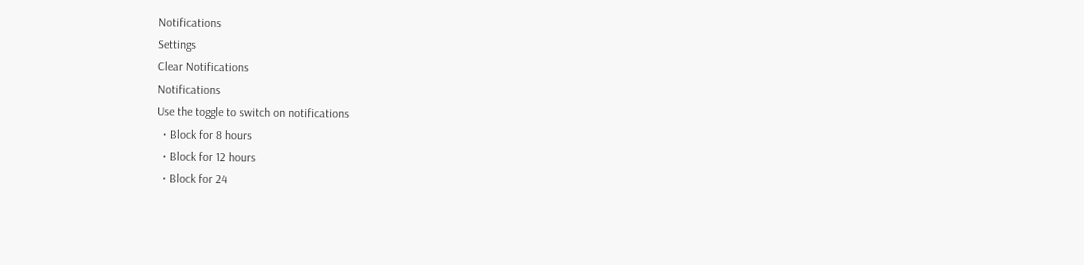Notifications
Settings
Clear Notifications
Notifications
Use the toggle to switch on notifications
  • Block for 8 hours
  • Block for 12 hours
  • Block for 24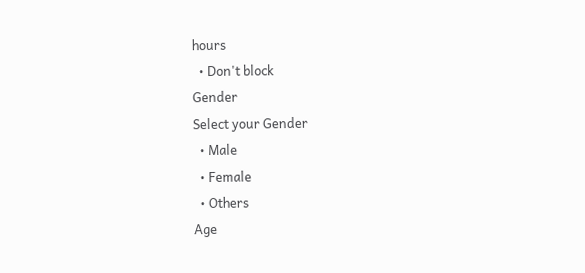hours
  • Don't block
Gender
Select your Gender
  • Male
  • Female
  • Others
Age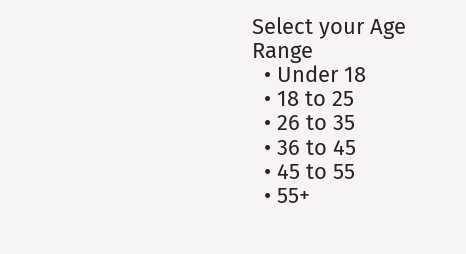Select your Age Range
  • Under 18
  • 18 to 25
  • 26 to 35
  • 36 to 45
  • 45 to 55
  • 55+